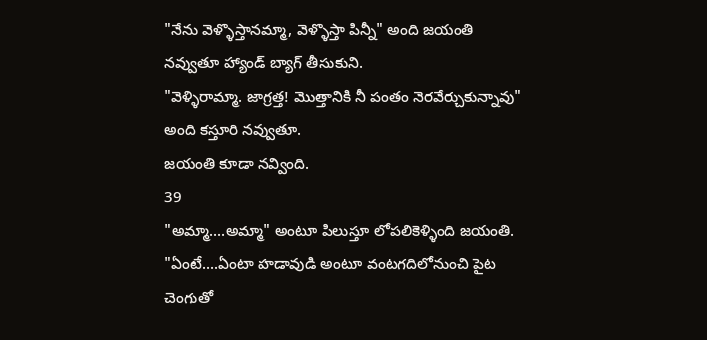"నేను వెళ్ళొస్తానమ్మా, వెళ్ళొస్తా పిన్నీ" అంది జయంతి నవ్వుతూ హ్యాండ్ బ్యాగ్ తీసుకుని.
"వెళ్ళిరామ్మా. జాగ్రత్త! మొత్తానికి నీ పంతం నెరవేర్చుకున్నావు" అంది కస్తూరి నవ్వుతూ.
జయంతి కూడా నవ్వింది.
39
"అమ్మా....అమ్మా" అంటూ పిలుస్తూ లోపలికెళ్ళింది జయంతి.
"ఏంటే....ఏంటా హడావుడి అంటూ వంటగదిలోనుంచి పైట చెంగుతో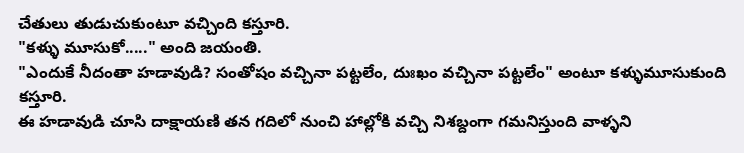చేతులు తుడుచుకుంటూ వచ్చింది కస్తూరి.
"కళ్ళు మూసుకో....." అంది జయంతి.
"ఎందుకే నీదంతా హడావుడి? సంతోషం వచ్చినా పట్టలేం, దుఃఖం వచ్చినా పట్టలేం" అంటూ కళ్ళుమూసుకుంది కస్తూరి.
ఈ హడావుడి చూసి దాక్షాయణి తన గదిలో నుంచి హాల్లోకి వచ్చి నిశబ్దంగా గమనిస్తుంది వాళ్ళని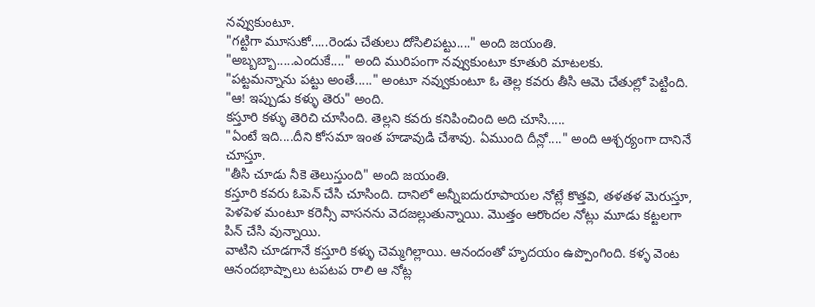నవ్వుకుంటూ.
"గట్టిగా మూసుకో.....రెండు చేతులు దోసిలిపట్టు...." అంది జయంతి.
"అబ్బబ్బా.....ఎందుకే...." అంది మురిపంగా నవ్వుకుంటూ కూతురి మాటలకు.
"పట్టమన్నాను పట్టు అంతే....." అంటూ నవ్వుకుంటూ ఓ తెల్ల కవరు తీసి ఆమె చేతుల్లో పెట్టింది.
"ఆ! ఇప్పుడు కళ్ళు తెరు" అంది.
కస్తూరి కళ్ళు తెరిచి చూసింది. తెల్లని కవరు కనిపించింది అది చూసి.....
"ఏంటే ఇది....దీని కోసమా ఇంత హడావుడి చేశావు. ఏముంది దీన్లో...." అంది ఆశ్చర్యంగా దానినే చూస్తూ.
"తీసి చూడు నీకె తెలుస్తుంది" అంది జయంతి.
కస్తూరి కవరు ఓపెన్ చేసి చూసింది. దానిలో అన్నీఐదురూపాయల నోట్లే కొత్తవి, తళతళ మెరుస్తూ, పెళపెళ మంటూ కరెన్సీ వాసనను వెదజల్లుతున్నాయి. మొత్తం ఆరొందల నోట్లు మూడు కట్టలగా పిన్ చేసి వున్నాయి.
వాటిని చూడగానే కస్తూరి కళ్ళు చెమ్మగిల్లాయి. ఆనందంతో హృదయం ఉప్పొంగింది. కళ్ళ వెంట ఆనందభాష్పాలు టపటప రాలి ఆ నోట్ల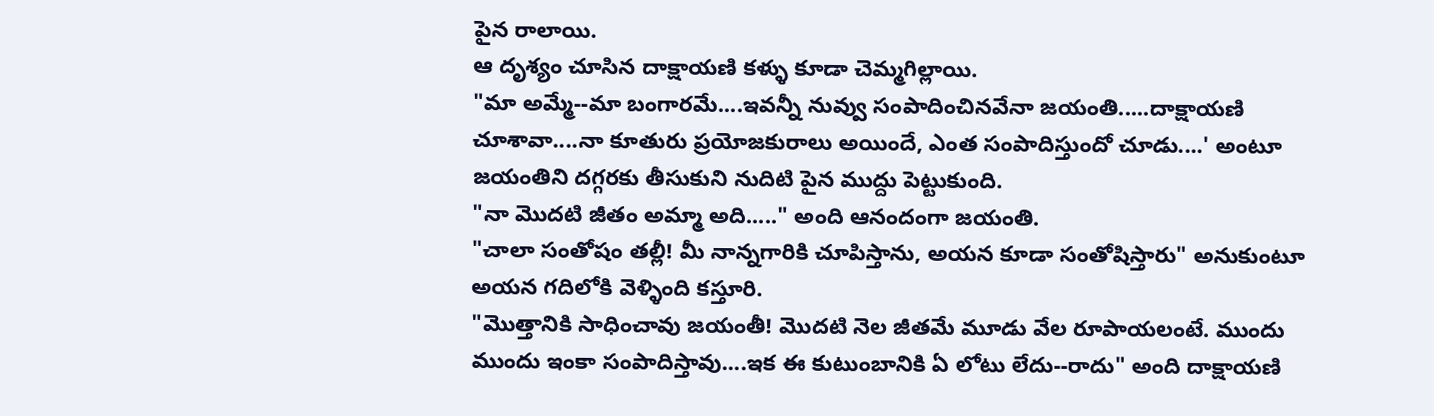పైన రాలాయి.
ఆ దృశ్యం చూసిన దాక్షాయణి కళ్ళు కూడా చెమ్మగిల్లాయి.
"మా అమ్మే--మా బంగారమే....ఇవన్నీ నువ్వు సంపాదించినవేనా జయంతి.....దాక్షాయణి చూశావా....నా కూతురు ప్రయోజకురాలు అయిందే, ఎంత సంపాదిస్తుందో చూడు....' అంటూ జయంతిని దగ్గరకు తీసుకుని నుదిటి పైన ముద్దు పెట్టుకుంది.
"నా మొదటి జీతం అమ్మా అది....." అంది ఆనందంగా జయంతి.
"చాలా సంతోషం తల్లీ! మీ నాన్నగారికి చూపిస్తాను, అయన కూడా సంతోషిస్తారు" అనుకుంటూ అయన గదిలోకి వెళ్ళింది కస్తూరి.
"మొత్తానికి సాధించావు జయంతీ! మొదటి నెల జీతమే మూడు వేల రూపాయలంటే. ముందు ముందు ఇంకా సంపాదిస్తావు....ఇక ఈ కుటుంబానికి ఏ లోటు లేదు--రాదు" అంది దాక్షాయణి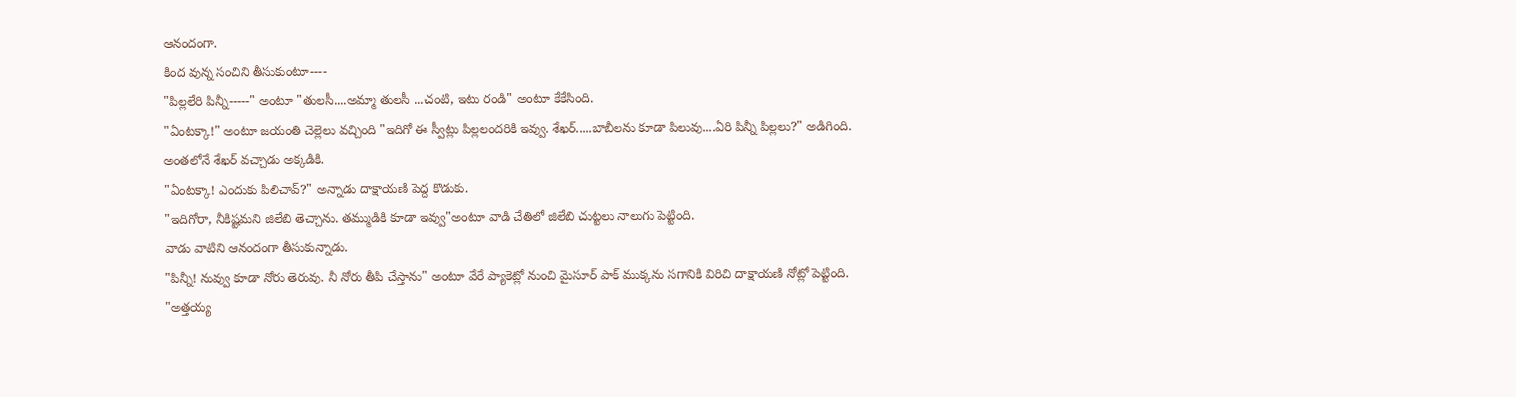ఆనందంగా.
కింద వున్న సంచిని తీసుకుంటూ----
"పిల్లలేరి పిన్నీ-----" అంటూ "తులసీ....అమ్మా తులసీ ...చంటి, ఇటు రండి" అంటూ కేకేసింది.
"ఏంటక్కా!" అంటూ జయంతి చెల్లెలు వచ్చింది "ఇదిగో ఈ స్వీట్లు పిల్లలందరికి ఇవ్వు. శేఖర్.....బాబీలను కూడా పిలువు....ఏరి పిన్నీ పిల్లలు?" అడిగింది.
అంతలోనే శేఖర్ వచ్చాడు అక్కడికి.
"ఏంటక్కా! ఎందుకు పిలిచావ్?" అన్నాడు దాక్షాయణి పెద్ద కొడుకు.
"ఇదిగోరా, నీకిష్టమని జిలేబి తెచ్చాను. తమ్ముడికి కూడా ఇవ్వు"అంటూ వాడి చేతిలో జిలేబి చుట్టలు నాలుగు పెట్టింది.
వాడు వాటిని ఆనందంగా తీసుకున్నాడు.
"పిన్నీ! నువ్వు కూడా నోరు తెరువు. నీ నోరు తీపి చేస్తాను" అంటూ వేరే ప్యాకెట్లో నుంచి మైసూర్ పాక్ ముక్కను సగానికి విరిచి దాక్షాయణి నోట్లో పెట్టింది.
"అత్తయ్య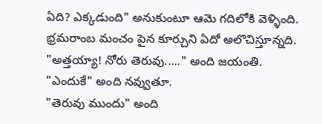ఏది? ఎక్కడుంది" అనుకుంటూ ఆమె గదిలోకి వెళ్ళింది. భ్రమరాంబ మంచం పైన కూర్చుని ఏదో అలొచిస్తూన్నది.
"అత్తయ్యా! నోరు తెరువు....." అంది జయంతి.
"ఎందుకే" అంది నవ్వుతూ.
"తెరువు ముందు" అంది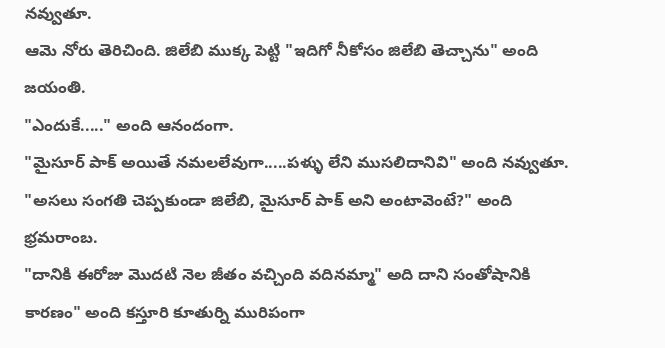నవ్వుతూ.
ఆమె నోరు తెరిచింది. జిలేబి ముక్క పెట్టి "ఇదిగో నీకోసం జిలేబి తెచ్చాను" అంది జయంతి.
"ఎందుకే....." అంది ఆనందంగా.
"మైసూర్ పాక్ అయితే నమలలేవుగా.....పళ్ళు లేని ముసలిదానివి" అంది నవ్వుతూ.
"అసలు సంగతి చెప్పకుండా జిలేబి, మైసూర్ పాక్ అని అంటావెంటే?" అంది భ్రమరాంబ.
"దానికి ఈరోజు మొదటి నెల జీతం వచ్చింది వదినమ్మా" అది దాని సంతోషానికి కారణం" అంది కస్తూరి కూతుర్ని మురిపంగా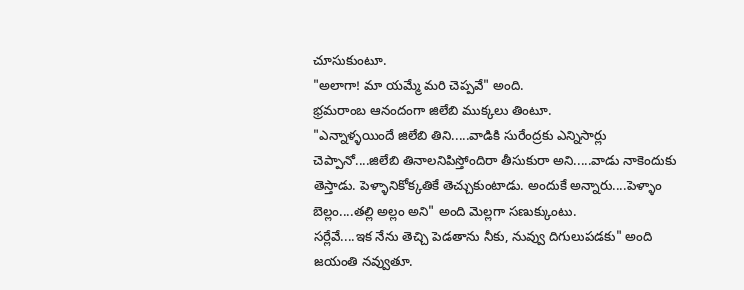చూసుకుంటూ.
"అలాగా! మా యమ్మే మరి చెప్పవే" అంది.
భ్రమరాంబ ఆనందంగా జిలేబి ముక్కలు తింటూ.
"ఎన్నాళ్ళయిందే జిలేబి తిని.....వాడికి సురేంద్రకు ఎన్నిసార్లు చెప్పానో....జిలేబి తినాలనిపిస్తోందిరా తీసుకురా అని.....వాడు నాకెందుకు తెస్తాడు. పెళ్ళానికోక్కతికే తెచ్చుకుంటాడు. అందుకే అన్నారు....పెళ్ళాం బెల్లం....తల్లి అల్లం అని" అంది మెల్లగా సణుక్కుంటు.
సర్లేవే....ఇక నేను తెచ్చి పెడతాను నీకు, నువ్వు దిగులుపడకు" అంది జయంతి నవ్వుతూ.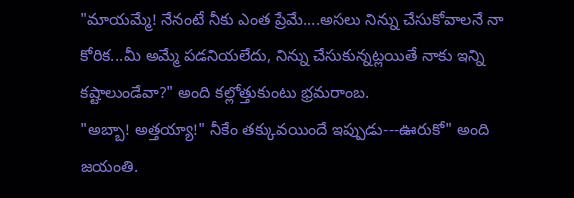"మాయమ్మే! నేనంటే నీకు ఎంత ప్రేమే....అసలు నిన్ను చేసుకోవాలనే నా కోరిక...మీ అమ్మే పడనియలేదు, నిన్ను చేసుకున్నట్లయితే నాకు ఇన్ని కష్టాలుండేవా?" అంది కల్లోత్తుకుంటు భ్రమరాంబ.
"అబ్బా! అత్తయ్యా!" నీకేం తక్కువయిందే ఇప్పుడు---ఊరుకో" అంది జయంతి.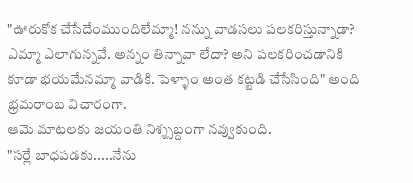"ఊరుకోక చేసేదేంముందిలేమ్మా! నన్ను వాడసలు పలకరిస్తున్నాడా? ఎమ్మా ఎలాగున్నవే. అన్నం తిన్నావా లేదా? అని పలకరించడానికి కూడా భయమేనమ్మా వాడికి. పెళ్ళాం అంత కట్టడి చేసేసింది" అంది భ్రమరాంబ విచారంగా.
ఆమె మాటలకు జయంతి నిశ్శ్సబ్దంగా నవ్వుకుంది.
"సర్లే బాధపడకు.....నేను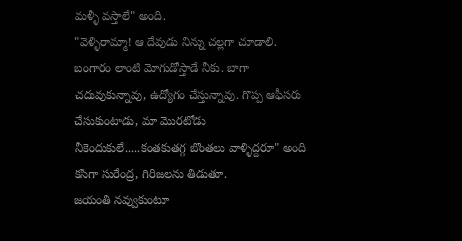మళ్ళీ వస్తాలే" అంది.
"వెళ్ళిరామ్మా! ఆ దేవుడు నిన్ను చల్లగా చూడాలి. బంగారం లాంటి మోగుడోస్తాడే నీకు. బాగా చదువుకున్నావు, ఉద్యోగం చేస్తున్నావు. గొప్ప ఆఫీసరు చేసుకుంటాడు, మా మొరటోడు నీకెందుకులే.....కంతకుతగ్గ బొంతలు వాళ్ళిద్దరూ" అంది కసిగా సురేంద్ర, గిరిజలను తిడుతూ.
జయంతి నవ్వుకుంటూ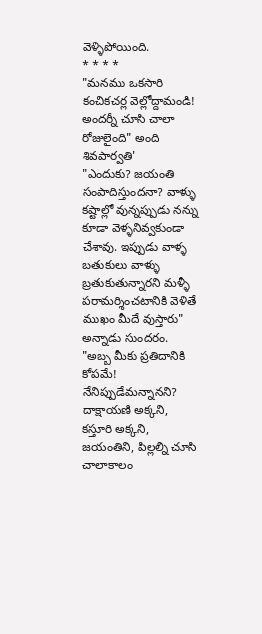వెళ్ళిపోయింది.
* * * *
"మనము ఒకసారి కంచికచర్ల వెల్లోద్దామండి! అందర్నీ చూసి చాలా రోజులైంది" అంది శివపార్వతి'
"ఎందుకు? జయంతి సంపాదిస్తుందనా? వాళ్ళు కష్టాల్లో వున్నప్పుడు నన్ను కూడా వెళ్ళనివ్వకుండా చేశావు. ఇప్పుడు వాళ్ళ బతుకులు వాళ్ళు బ్రతుకుతున్నారని మళ్ళీ పరామర్శించటానికి వెళితే ముఖం మీదే వుస్తారు" అన్నాడు సుందరం.
"అబ్బ మీకు ప్రతిదానికి కోపమే! నేనిప్పుడేమన్నానని? దాక్షాయణి అక్కని, కస్తూరి అక్కని, జయంతిని, పిల్లల్ని చూసి చాలాకాలం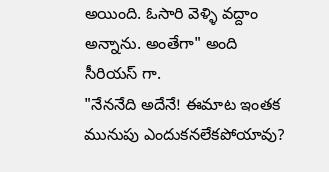అయింది. ఓసారి వెళ్ళి వద్దాం అన్నాను. అంతేగా" అంది సీరియస్ గా.
"నేననేది అదేనే! ఈమాట ఇంతక మునుపు ఎందుకనలేకపోయావు?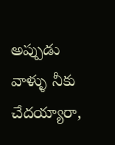అప్పుడు వాళ్ళు నీకు చేదయ్యారా,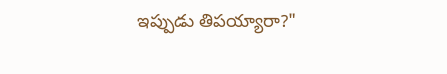ఇప్పుడు తిపయ్యారా?"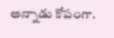అన్నాడు కోపంగా.